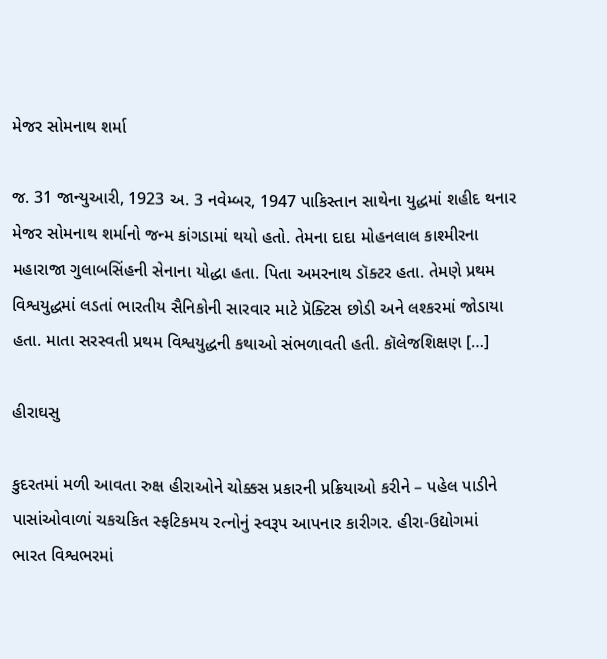મેજર સોમનાથ શર્મા

જ. 31 જાન્યુઆરી, 1923 અ. 3 નવેમ્બર, 1947 પાકિસ્તાન સાથેના યુદ્ધમાં શહીદ થનાર મેજર સોમનાથ શર્માનો જન્મ કાંગડામાં થયો હતો. તેમના દાદા મોહનલાલ કાશ્મીરના મહારાજા ગુલાબસિંહની સેનાના યોદ્ધા હતા. પિતા અમરનાથ ડૉક્ટર હતા. તેમણે પ્રથમ વિશ્વયુદ્ધમાં લડતાં ભારતીય સૈનિકોની સારવાર માટે પ્રૅક્ટિસ છોડી અને લશ્કરમાં જોડાયા હતા. માતા સરસ્વતી પ્રથમ વિશ્વયુદ્ધની કથાઓ સંભળાવતી હતી. કૉલેજશિક્ષણ […]

હીરાઘસુ

કુદરતમાં મળી આવતા રુક્ષ હીરાઓને ચોક્કસ પ્રકારની પ્રક્રિયાઓ કરીને – પહેલ પાડીને પાસાંઓવાળાં ચકચકિત સ્ફટિકમય રત્નોનું સ્વરૂપ આપનાર કારીગર. હીરા-ઉદ્યોગમાં ભારત વિશ્વભરમાં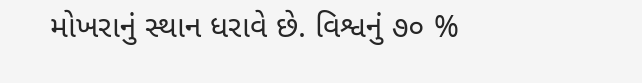મોખરાનું સ્થાન ધરાવે છે. વિશ્વનું ૭૦ %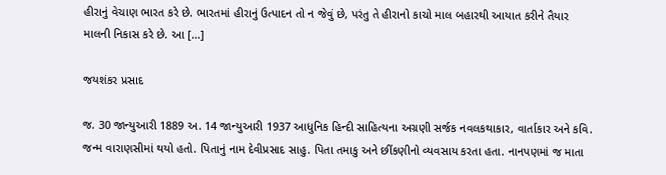હીરાનું વેચાણ ભારત કરે છે. ભારતમાં હીરાનું ઉત્પાદન તો ન જેવું છે, પરંતુ તે હીરાનો કાચો માલ બહારથી આયાત કરીને તૈયાર માલની નિકાસ કરે છે. આ […]

જયશંકર પ્રસાદ

જ. 30 જાન્યુઆરી 1889 અ. 14 જાન્યુઆરી 1937 આધુનિક હિન્દી સાહિત્યના અગ્રણી સર્જક નવલકથાકાર, વાર્તાકાર અને કવિ. જન્મ વારાણસીમાં થયો હતો. પિતાનું નામ દેવીપ્રસાદ સાહુ. પિતા તમાકુ અને છીંકણીનો વ્યવસાય કરતા હતા. નાનપણમાં જ માતા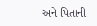અને પિતાની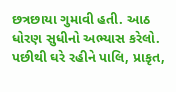છત્રછાયા ગુમાવી હતી. આઠ ધોરણ સુધીનો અભ્યાસ કરેલો. પછીથી ઘરે રહીને પાલિ, પ્રાકૃત,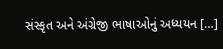સંસ્કૃત અને અંગ્રેજી ભાષાઓનું અધ્યયન […]